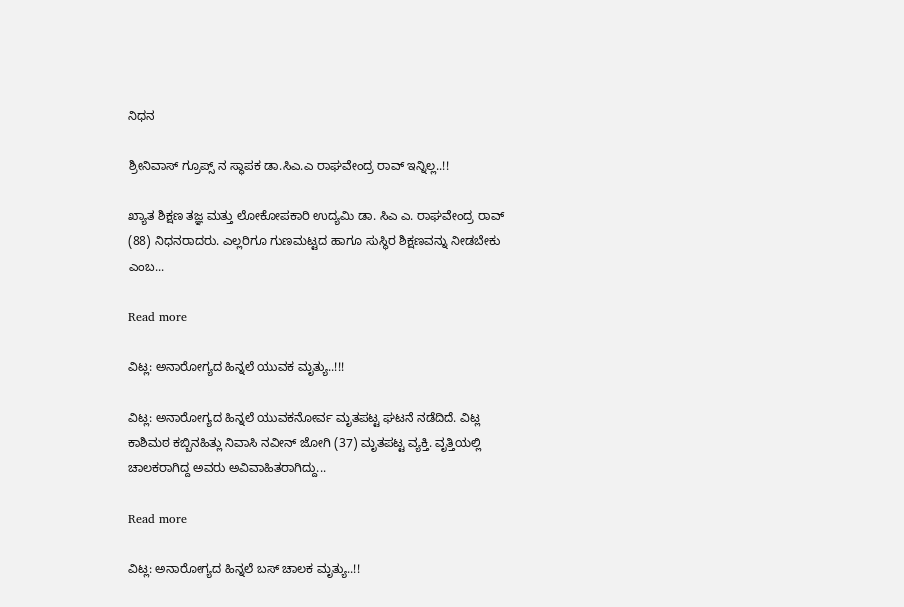ನಿಧನ

ಶ್ರೀನಿವಾಸ್ ಗ್ರೂಪ್ಸ್ ನ ಸ್ಥಾಪಕ ಡಾ.ಸಿಎ.ಎ ರಾಘವೇಂದ್ರ ರಾವ್ ಇನ್ನಿಲ್ಲ..!!

ಖ್ಯಾತ ಶಿಕ್ಷಣ ತಜ್ಞ ಮತ್ತು ಲೋಕೋಪಕಾರಿ ಉದ್ಯಮಿ ಡಾ. ಸಿಎ ಎ. ರಾಘವೇಂದ್ರ ರಾವ್ (88) ನಿಧನರಾದರು. ಎಲ್ಲರಿಗೂ ಗುಣಮಟ್ಟದ ಹಾಗೂ ಸುಸ್ಥಿರ ಶಿಕ್ಷಣವನ್ನು ನೀಡಬೇಕು ಎಂಬ...

Read more

ವಿಟ್ಲ: ಅನಾರೋಗ್ಯದ ಹಿನ್ನಲೆ ಯುವಕ ಮೃತ್ಯು..!!!

ವಿಟ್ಲ: ಅನಾರೋಗ್ಯದ ಹಿನ್ನಲೆ ಯುವಕನೋರ್ವ ಮೃತಪಟ್ಟ ಘಟನೆ ನಡೆದಿದೆ. ವಿಟ್ಲ ಕಾಶಿಮಠ ಕಬ್ಬಿನಹಿತ್ಲು ನಿವಾಸಿ ನವೀನ್ ಜೋಗಿ (37) ಮೃತಪಟ್ಟ ವ್ಯಕ್ತಿ. ವೃತ್ತಿಯಲ್ಲಿ ಚಾಲಕರಾಗಿದ್ದ ಅವರು ಅವಿವಾಹಿತರಾಗಿದ್ದು...

Read more

ವಿಟ್ಲ: ಅನಾರೋಗ್ಯದ ಹಿನ್ನಲೆ ಬಸ್ ಚಾಲಕ ಮೃತ್ಯು..!!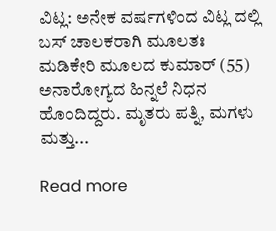ವಿಟ್ಲ: ಅನೇಕ ವರ್ಷಗಳಿಂದ ವಿಟ್ಲ ದಲ್ಲಿ ಬಸ್ ಚಾಲಕರಾಗಿ ಮೂಲತಃ ಮಡಿಕೇರಿ ಮೂಲದ ಕುಮಾರ್ (55) ಅನಾರೋಗ್ಯದ ಹಿನ್ನಲೆ ನಿಧನ ಹೊಂದಿದ್ದರು. ಮೃತರು ಪತ್ನಿ, ಮಗಳು ಮತ್ತು...

Read more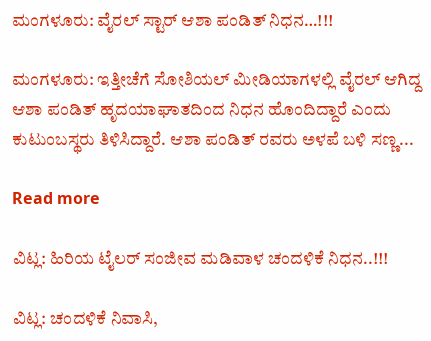ಮಂಗಳೂರು: ವೈರಲ್ ಸ್ಟಾರ್ ಆಶಾ ಪಂಡಿತ್ ನಿಧನ…!!!

ಮಂಗಳೂರು: ಇತ್ತೀಚೆಗೆ ಸೋಶಿಯಲ್ ಮೀಡಿಯಾಗಳಲ್ಲಿ ವೈರಲ್ ಆಗಿದ್ದ ಆಶಾ ಪಂಡಿತ್ ಹೃದಯಾಘಾತದಿಂದ ನಿಧನ ಹೊಂದಿದ್ದಾರೆ ಎಂದು ಕುಟುಂಬಸ್ಥರು ತಿಳಿಸಿದ್ದಾರೆ. ಆಶಾ ಪಂಡಿತ್ ರವರು ಅಳಪೆ ಬಳಿ ಸಣ್ಣ...

Read more

ವಿಟ್ಲ: ಹಿರಿಯ ಟೈಲರ್ ಸಂಜೀವ ಮಡಿವಾಳ ಚಂದಳಿಕೆ ನಿಧನ..!!!

ವಿಟ್ಲ: ಚಂದಳಿಕೆ ನಿವಾಸಿ,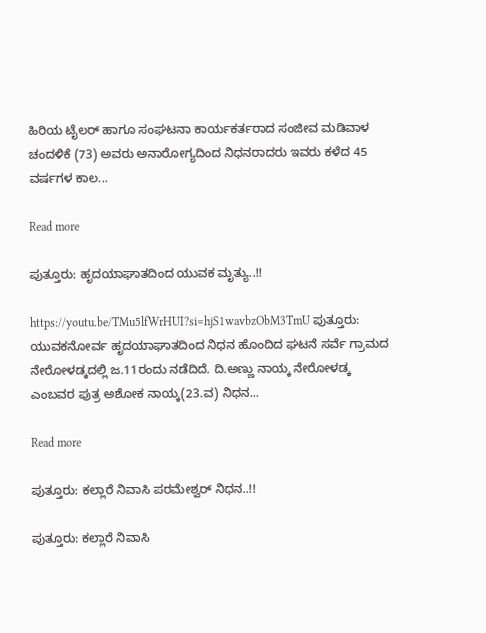ಹಿರಿಯ ಟೈಲರ್ ಹಾಗೂ ಸಂಘಟನಾ ಕಾರ್ಯಕರ್ತರಾದ ಸಂಜೀವ ಮಡಿವಾಳ ಚಂದಳಿಕೆ (73) ಅವರು ಅನಾರೋಗ್ಯದಿಂದ ನಿಧನರಾದರು ಇವರು ಕಳೆದ 45 ವರ್ಷಗಳ ಕಾಲ...

Read more

ಪುತ್ತೂರು: ಹೃದಯಾಘಾತದಿಂದ ಯುವಕ ಮೃತ್ಯು..!!

https://youtu.be/TMu5lfWrHUI?si=hjS1wavbzObM3TmU ಪುತ್ತೂರು: ಯುವಕನೋರ್ವ ಹೃದಯಾಘಾತದಿಂದ ನಿಧನ ಹೊಂದಿದ ಘಟನೆ ಸರ್ವೆ ಗ್ರಾಮದ ನೇರೋಳಡ್ಕದಲ್ಲಿ ಜ.11ರಂದು ನಡೆದಿದೆ. ದಿ.ಅಣ್ಣು ನಾಯ್ಕ ನೇರೋಳಡ್ಕ ಎಂಬವರ ಪುತ್ರ ಅಶೋಕ ನಾಯ್ಕ(23.ವ) ನಿಧನ...

Read more

ಪುತ್ತೂರು: ಕಲ್ಲಾರೆ ನಿವಾಸಿ ಪರಮೇಶ್ವರ್ ನಿಧನ..!!

ಪುತ್ತೂರು: ಕಲ್ಲಾರೆ ನಿವಾಸಿ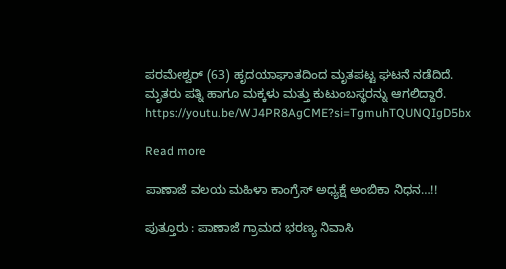ಪರಮೇಶ್ವರ್ (63) ಹೃದಯಾಘಾತದಿಂದ ಮೃತಪಟ್ಟ ಘಟನೆ ನಡೆದಿದೆ. ಮೃತರು ಪತ್ನಿ ಹಾಗೂ ಮಕ್ಕಳು ಮತ್ತು ಕುಟುಂಬಸ್ಥರನ್ನು ಆಗಲಿದ್ದಾರೆ. https://youtu.be/WJ4PR8AgCME?si=TgmuhTQUNQIgD5bx

Read more

ಪಾಣಾಜೆ ವಲಯ ಮಹಿಳಾ ಕಾಂಗ್ರೆಸ್ ಅಧ್ಯಕ್ಷೆ ಅಂಬಿಕಾ ನಿಧನ…!!

ಪುತ್ತೂರು : ಪಾಣಾಜೆ ಗ್ರಾಮದ ಭರಣ್ಯ ನಿವಾಸಿ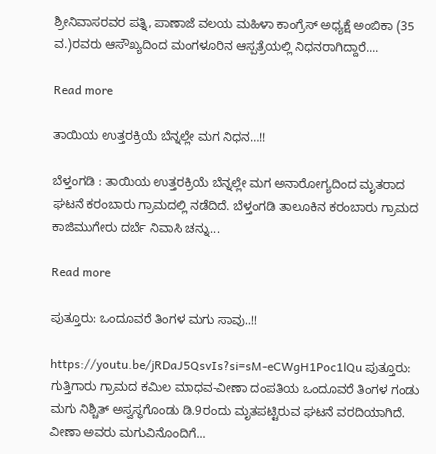ಶ್ರೀನಿವಾಸರವರ ಪತ್ನಿ, ಪಾಣಾಜೆ ವಲಯ ಮಹಿಳಾ ಕಾಂಗ್ರೆಸ್ ಅಧ್ಯಕ್ಷೆ ಅಂಬಿಕಾ (35 ವ.)ರವರು ಆಸೌಖ್ಯದಿಂದ ಮಂಗಳೂರಿನ ಆಸ್ಪತ್ರೆಯಲ್ಲಿ ನಿಧನರಾಗಿದ್ದಾರೆ....

Read more

ತಾಯಿಯ ಉತ್ತರಕ್ರಿಯೆ ಬೆನ್ನಲ್ಲೇ ಮಗ ನಿಧನ…!!

ಬೆಳ್ತಂಗಡಿ : ತಾಯಿಯ ಉತ್ತರಕ್ರಿಯೆ ಬೆನ್ನಲ್ಲೇ ಮಗ ಅನಾರೋಗ್ಯದಿಂದ ಮೃತರಾದ ಘಟನೆ ಕರಂಬಾರು ಗ್ರಾಮದಲ್ಲಿ ನಡೆದಿದೆ. ಬೆಳ್ತಂಗಡಿ ತಾಲೂಕಿನ ಕರಂಬಾರು ಗ್ರಾಮದ ಕಾಜಿಮುಗೇರು ದರ್ಬೆ ನಿವಾಸಿ ಚನ್ನು...

Read more

ಪುತ್ತೂರು: ಒಂದೂವರೆ ತಿಂಗಳ ಮಗು ಸಾವು..!!

https://youtu.be/jRDaJ5QsvIs?si=sM-eCWgH1Poc1lQu ಪುತ್ತೂರು: ಗುತ್ತಿಗಾರು ಗ್ರಾಮದ ಕಮಿಲ ಮಾಧವ-ವೀಣಾ ದಂಪತಿಯ ಒಂದೂವರೆ ತಿಂಗಳ ಗಂಡು ಮಗು ನಿಶ್ಚಿತ್ ಅಸ್ವಸ್ಥಗೊಂಡು ಡಿ.9ರಂದು ಮೃತಪಟ್ಟಿರುವ ಘಟನೆ ವರದಿಯಾಗಿದೆ. ವೀಣಾ ಅವರು ಮಗುವಿನೊಂದಿಗೆ...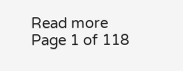Read more
Page 1 of 118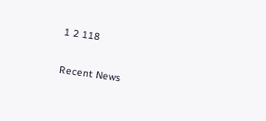1 2 118

Recent News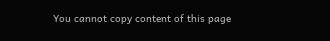You cannot copy content of this page